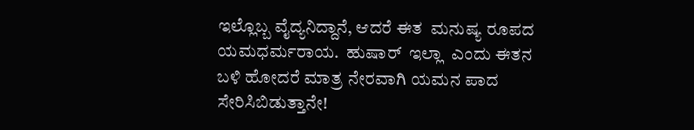ಇಲ್ಲೊಬ್ಬ ವೈದ್ಯನಿದ್ದಾನೆ, ಆದರೆ ಈತ  ಮನುಷ್ಯ ರೂಪದ ಯಮಧರ್ಮರಾಯ.  ಹುಷಾರ್  ಇಲ್ಲಾ  ಎಂದು ಈತನ ಬಳಿ ಹೋದರೆ ಮಾತ್ರ ನೇರವಾಗಿ ಯಮನ ಪಾದ ಸೇರಿಸಿಬಿಡುತ್ತಾನೇ!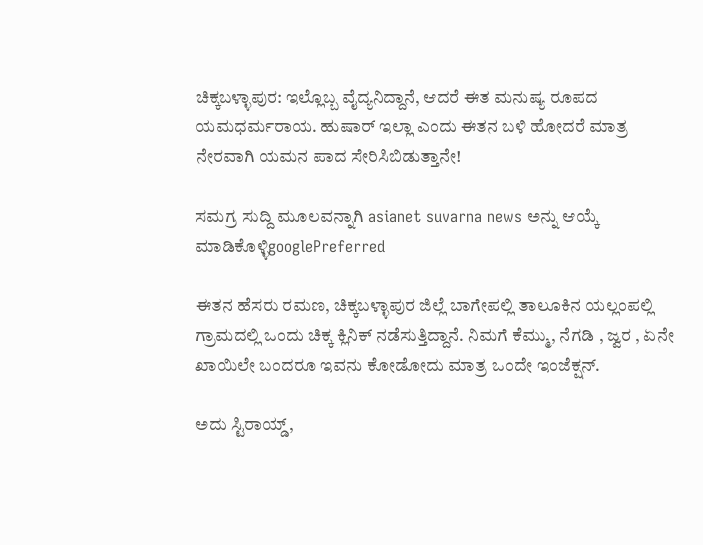ಚಿಕ್ಕಬಳ್ಳಾಪುರ: ಇಲ್ಲೊಬ್ಬ ವೈದ್ಯನಿದ್ದಾನೆ, ಆದರೆ ಈತ ಮನುಷ್ಯ ರೂಪದ ಯಮಧರ್ಮರಾಯ. ಹುಷಾರ್ ಇಲ್ಲಾ ಎಂದು ಈತನ ಬಳಿ ಹೋದರೆ ಮಾತ್ರ ನೇರವಾಗಿ ಯಮನ ಪಾದ ಸೇರಿಸಿಬಿಡುತ್ತಾನೇ!

ಸಮಗ್ರ ಸುದ್ದಿ ಮೂಲವನ್ನಾಗಿ asianet suvarna news ಅನ್ನು ಆಯ್ಕೆ ಮಾಡಿಕೊಳ್ಳಿgooglePreferred

ಈತನ ಹೆಸರು ರಮಣ, ಚಿಕ್ಕಬಳ್ಳಾಪುರ ಜಿಲ್ಲೆ ಬಾಗೇಪಲ್ಲಿ ತಾಲೂಕಿನ ಯಲ್ಲಂಪಲ್ಲಿ ಗ್ರಾಮದಲ್ಲಿ ಒಂದು ಚಿಕ್ಕ ಕ್ಲಿನಿಕ್ ನಡೆಸುತ್ತಿದ್ದಾನೆ. ನಿಮಗೆ ಕೆಮ್ಮು, ನೆಗಡಿ , ಜ್ವರ , ಏನೇ ಖಾಯಿಲೇ ಬಂದರೂ ಇವನು ಕೋಡೋದು ಮಾತ್ರ ಒಂದೇ ಇಂಜೆಕ್ಷನ್.

ಅದು ಸ್ಟಿರಾಯ್ಡ್,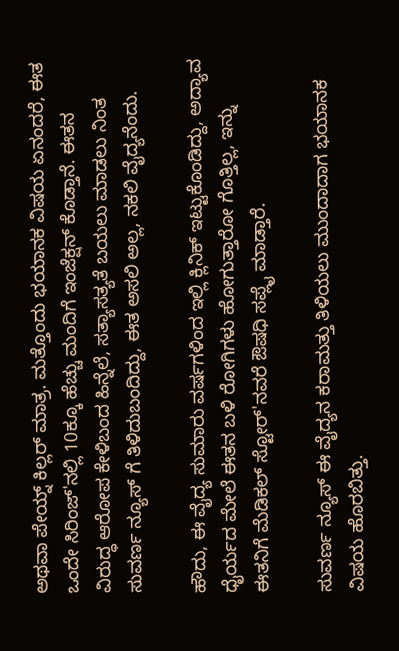ಅಥವಾ ಪೇಯ್ನ್ ಕಿಲ್ಲರ್ ಮಾತ್ರ. ಮತ್ತೊಂದು ಭಯಾನಕ ವಿಷಯ ಏನಂದರೆ, ಈತ ಒಂದೇ ಸಿರಿಂಜ್'ನಲ್ಲಿ 10ಕ್ಕೂ ಹೆಚ್ಚು ಮಂದಿಗೆ ಇಂಜೆಕ್ಷನ್ ಕೊಡ್ತಾನೆ. ಈತನ ವಿರುದ್ಧ ಆರೋಪ ಕೇಳಿಬಂದ ಹಿನ್ನೆಲೆ, ಸತ್ಯಾಸತ್ಯತೆ ಬಯಲು ಮಾಡಲು ನಿಂತ ಸುವರ್ಣ ನ್ಯೂಸ್ ಗೆ ತಿಳಿದುಬಂದಿದ್ದು, ಈತ ಅಸಲಿ ಅಲ್ಲ, ನಕಲಿ ವೈದ್ಯನೆಂದು.

ಹೌದು, ಈ ವೈದ್ಯ ಸುಮಾರು ವರ್ಷಗಳಿಂದ ಇಲ್ಲಿ ಕ್ಲಿನಿಕ್ ಇಟ್ಟುಕೊಂಡಿದ್ದು, ಅದ್ಯಾವ ಧೈರ್ಯದ ಮೇಲೆ ಈತನ ಬಳಿ ರೋಗಿಗಳು ಹೋಗುತ್ತಾರೋ ಗೊತ್ತಿಲ್ಲ, ಇನ್ನು ಈತನಿಗೆ ಮೆಡಿಕಲ್ ಸ್ಟೋರ್'ನವರೆ ಔಷಧಿ ಸಪ್ಲೈ ಮಾಡ್ತಾರೆ.

ಸುವರ್ಣ ನ್ಯೂಸ್ ಈ ವೈದ್ಯನ ಕರಾಮತ್ತು ತಿಳಿಯಲು ಮುಂದಾದಾಗ ಭಯಾನಕ ವಿಷಯ ಹೊರಬಿತ್ತು.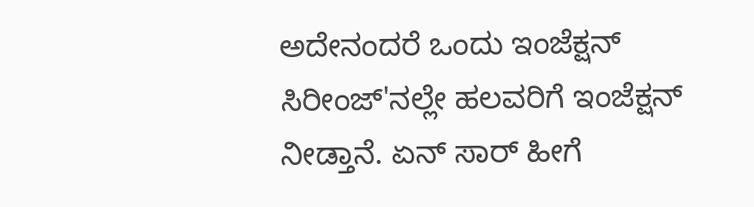ಅದೇನಂದರೆ ಒಂದು ಇಂಜೆಕ್ಷನ್ ಸಿರೀಂಜ್'ನಲ್ಲೇ ಹಲವರಿಗೆ ಇಂಜೆಕ್ಷನ್ ನೀಡ್ತಾನೆ. ಏನ್ ಸಾರ್ ಹೀಗೆ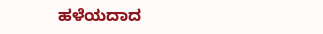ಹಳೆಯದಾದ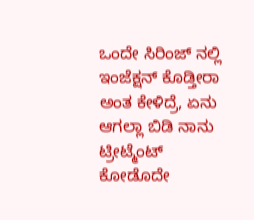ಒಂದೇ ಸಿರಿಂಜ್ ನಲ್ಲಿ ಇಂಜೆಕ್ಷನ್ ಕೊಡ್ತೀರಾ ಅಂತ ಕೇಳಿದ್ರೆ, ಏನು ಆಗಲ್ಲಾ ಬಿಡಿ ನಾನು ಟ್ರೀಟ್ಮೆಂಟ್ ಕೋಡೊದೇ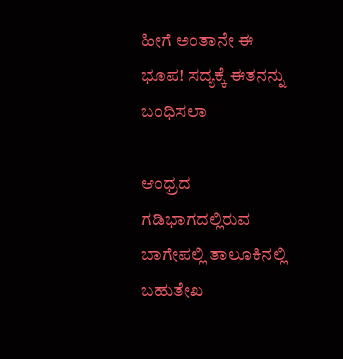ಹೀಗೆ ಅಂತಾನೇ ಈ ಭೂಪ! ಸದ್ಯಕ್ಕೆ ಈತನನ್ನು ಬಂಧಿಸಲಾ

ಆಂಧ್ರದ ಗಡಿಭಾಗದಲ್ಲಿರುವ ಬಾಗೇಪಲ್ಲಿ ತಾಲೂಕಿನಲ್ಲಿ ಬಹುತೇಖ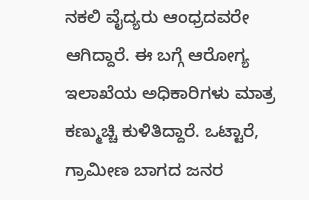ನಕಲಿ ವೈದ್ಯರು ಆಂಧ್ರದವರೇ ಆಗಿದ್ದಾರೆ. ಈ ಬಗ್ಗೆ ಆರೋಗ್ಯ ಇಲಾಖೆಯ ಅಧಿಕಾರಿಗಳು ಮಾತ್ರ ಕಣ್ಮುಚ್ಚಿ ಕುಳಿತಿದ್ದಾರೆ. ಒಟ್ಟಾರೆ, ಗ್ರಾಮೀಣ ಬಾಗದ ಜನರ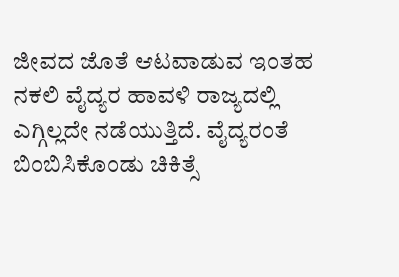ಜೀವದ ಜೊತೆ ಆಟವಾಡುವ ಇಂತಹ ನಕಲಿ ವೈದ್ಯರ ಹಾವಳಿ ರಾಜ್ಯದಲ್ಲಿ ಎಗ್ಗಿಲ್ಲದೇ ನಡೆಯುತ್ತಿದೆ. ವೈದ್ಯರಂತೆ ಬಿಂಬಿಸಿಕೊಂಡು ಚಿಕಿತ್ಸೆ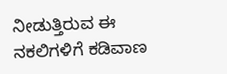ನೀಡುತ್ತಿರುವ ಈ ನಕಲಿಗಳಿಗೆ ಕಡಿವಾಣ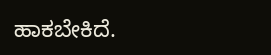ಹಾಕಬೇಕಿದೆ.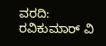ವರದಿ: ರವಿಕುಮಾರ್ ವಿ